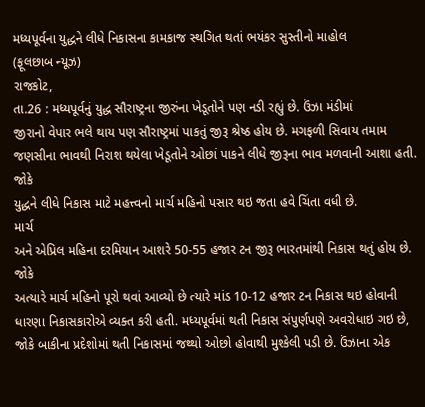મધ્યપૂર્વના યુદ્ધને લીધે નિકાસના કામકાજ સ્થગિત થતાં ભયંકર સુસ્તીનો માહોલ
(ફૂલછાબ ન્યૂઝ)
રાજકોટ,
તા.26 : મધ્યપૂર્વનું યુદ્ધ સૌરાષ્ટ્રના જીરુંના ખેડૂતોને પણ નડી રહ્યું છે. ઉંઝા મંડીમાં
જીરાનો વેપાર ભલે થાય પણ સૌરાષ્ટ્રમાં પાકતું જીરૂ શ્રેષ્ઠ હોય છે. મગફળી સિવાય તમામ
જણસીના ભાવથી નિરાશ થયેલા ખેડૂતોને ઓછાં પાકને લીધે જીરૂના ભાવ મળવાની આશા હતી. જોકે
યુદ્ધને લીધે નિકાસ માટે મહત્ત્વનો માર્ચ મહિનો પસાર થઇ જતા હવે ચિંતા વધી છે.
માર્ચ
અને એપ્રિલ મહિના દરમિયાન આશરે 50-55 હજાર ટન જીરૂ ભારતમાંથી નિકાસ થતું હોય છે. જોકે
અત્યારે માર્ચ મહિનો પૂરો થવાં આવ્યો છે ત્યારે માંડ 10-12 હજાર ટન નિકાસ થઇ હોવાની
ધારણા નિકાસકારોએ વ્યક્ત કરી હતી. મધ્યપૂર્વમાં થતી નિકાસ સંપુર્ણપણે અવરોધાઇ ગઇ છે,
જોકે બાકીના પ્રદેશોમાં થતી નિકાસમાં જથ્થો ઓછો હોવાથી મુશ્કેલી પડી છે. ઉંઝાના એક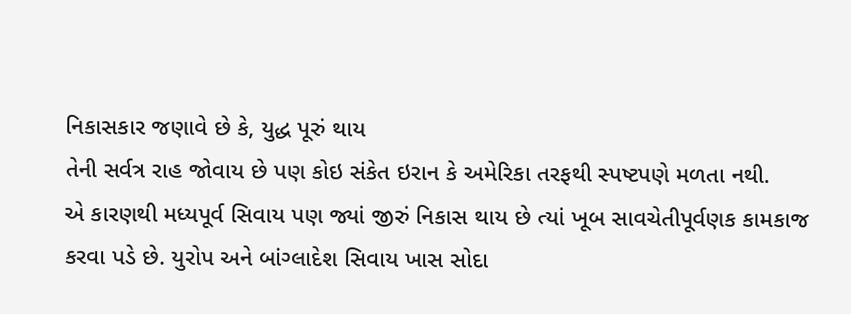નિકાસકાર જણાવે છે કે, યુદ્ધ પૂરું થાય
તેની સર્વત્ર રાહ જોવાય છે પણ કોઇ સંકેત ઇરાન કે અમેરિકા તરફથી સ્પષ્ટપણે મળતા નથી.
એ કારણથી મધ્યપૂર્વ સિવાય પણ જ્યાં જીરું નિકાસ થાય છે ત્યાં ખૂબ સાવચેતીપૂર્વણક કામકાજ
કરવા પડે છે. યુરોપ અને બાંગ્લાદેશ સિવાય ખાસ સોદા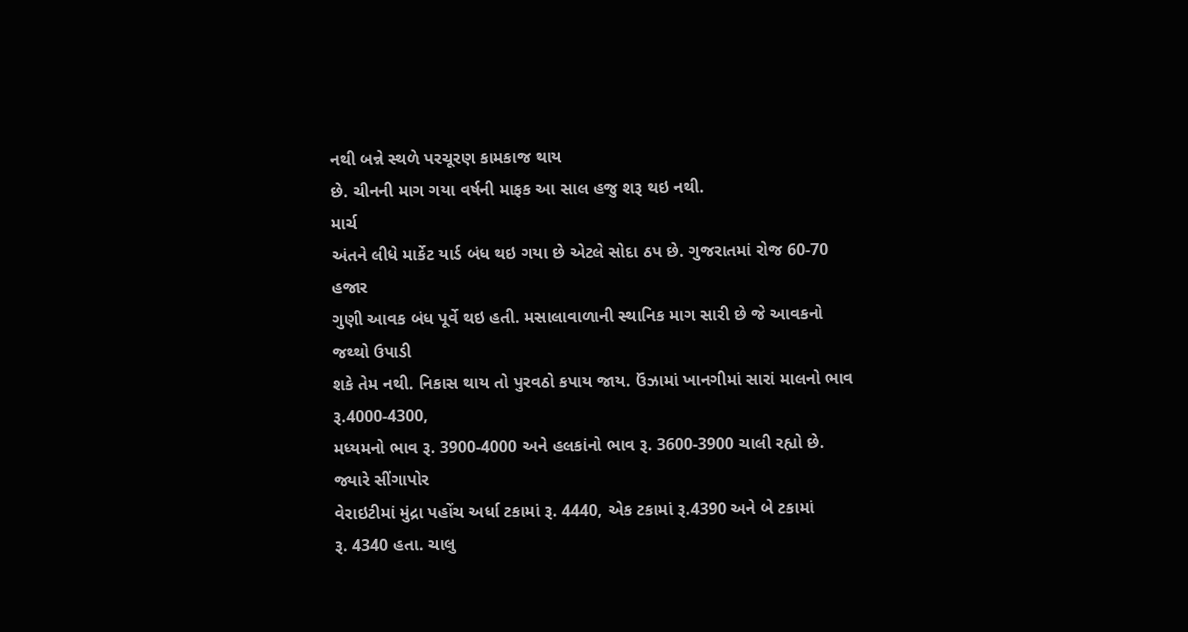નથી બન્ને સ્થળે પરચૂરણ કામકાજ થાય
છે. ચીનની માગ ગયા વર્ષની માફક આ સાલ હજુ શરૂ થઇ નથી.
માર્ચ
અંતને લીધે માર્કેટ યાર્ડ બંધ થઇ ગયા છે એટલે સોદા ઠપ છે. ગુજરાતમાં રોજ 60-70 હજાર
ગુણી આવક બંધ પૂર્વે થઇ હતી. મસાલાવાળાની સ્થાનિક માગ સારી છે જે આવકનો જથ્થો ઉપાડી
શકે તેમ નથી. નિકાસ થાય તો પુરવઠો કપાય જાય. ઉંઝામાં ખાનગીમાં સારાં માલનો ભાવ રૂ.4000-4300,
મધ્યમનો ભાવ રૂ. 3900-4000 અને હલકાંનો ભાવ રૂ. 3600-3900 ચાલી રહ્યો છે. જ્યારે સીંગાપોર
વેરાઇટીમાં મુંદ્રા પહોંચ અર્ધા ટકામાં રૂ. 4440, એક ટકામાં રૂ.4390 અને બે ટકામાં
રૂ. 4340 હતા. ચાલુ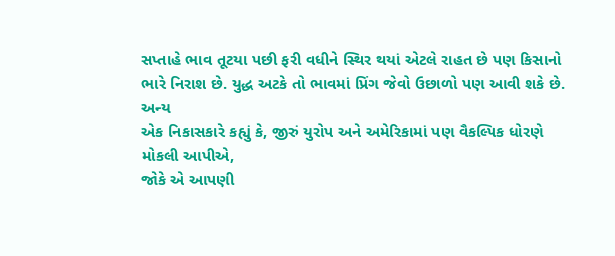સપ્તાહે ભાવ તૂટયા પછી ફરી વધીને સ્થિર થયાં એટલે રાહત છે પણ કિસાનો
ભારે નિરાશ છે. યુદ્ધ અટકે તો ભાવમાં પ્રિંગ જેવો ઉછાળો પણ આવી શકે છે.
અન્ય
એક નિકાસકારે કહ્યું કે, જીરું યુરોપ અને અમેરિકામાં પણ વૈકલ્પિક ધોરણે મોકલી આપીએ,
જોકે એ આપણી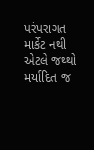પરંપરાગત માર્કેટ નથી એટલે જથ્થો મર્યાદિત જ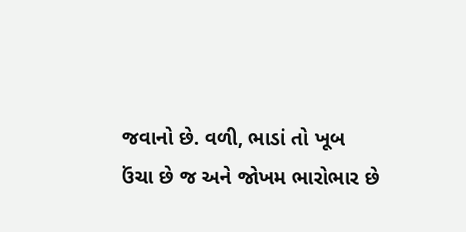જવાનો છે. વળી, ભાડાં તો ખૂબ
ઉંચા છે જ અને જોખમ ભારોભાર છે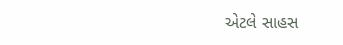એટલે સાહસ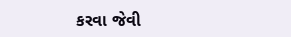કરવા જેવી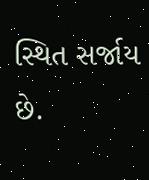સ્થિત સર્જાય છે.